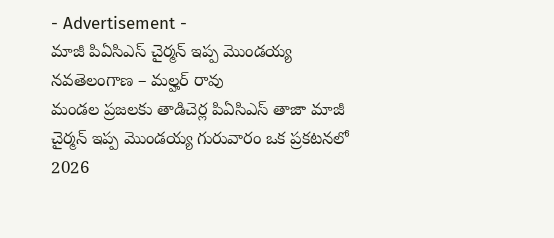- Advertisement -
మాజీ పిఏసిఎస్ చైర్మన్ ఇప్ప మొండయ్య
నవతెలంగాణ – మల్హర్ రావు
మండల ప్రజలకు తాడిచెర్ల పిఏసిఎస్ తాజా మాజీ చైర్మన్ ఇప్ప మొండయ్య గురువారం ఒక ప్రకటనలో 2026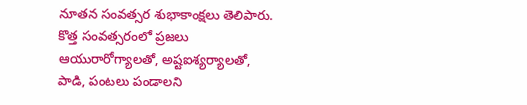నూతన సంవత్సర శుభాకాంక్షలు తెలిపారు. కొత్త సంవత్సరంలో ప్రజలు ఆయురారోగ్యాలతో, అష్టఐశ్యర్యాలతో, పాడి, పంటలు పండాలని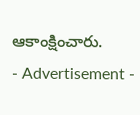ఆకాంక్షించారు.
- Advertisement -